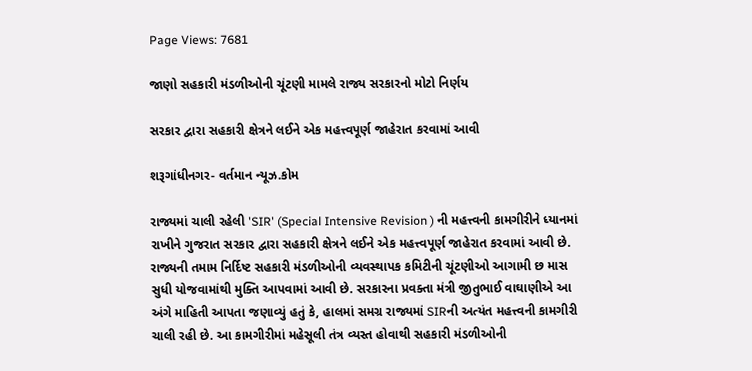Page Views: 7681

જાણો સહકારી મંડળીઓની ચૂંટણી મામલે રાજ્ય સરકારનો મોટો નિર્ણય

સરકાર દ્વારા સહકારી ક્ષેત્રને લઈને એક મહત્ત્વપૂર્ણ જાહેરાત કરવામાં આવી

શરૂગાંધીનગર- વર્તમાન ન્યૂઝ.કોમ

રાજ્યમાં ચાલી રહેલી 'SIR' (Special Intensive Revision ) ની મહત્ત્વની કામગીરીને ધ્યાનમાં રાખીને ગુજરાત સરકાર દ્વારા સહકારી ક્ષેત્રને લઈને એક મહત્ત્વપૂર્ણ જાહેરાત કરવામાં આવી છે. રાજ્યની તમામ નિર્દિષ્ટ સહકારી મંડળીઓની વ્યવસ્થાપક કમિટીની ચૂંટણીઓ આગામી છ માસ સુધી યોજવામાંથી મુક્તિ આપવામાં આવી છે. સરકારના પ્રવક્તા મંત્રી જીતુભાઈ વાઘાણીએ આ અંગે માહિતી આપતા જણાવ્યું હતું કે, હાલમાં સમગ્ર રાજ્યમાં SIRની અત્યંત મહત્ત્વની કામગીરી ચાલી રહી છે. આ કામગીરીમાં મહેસૂલી તંત્ર વ્યસ્ત હોવાથી સહકારી મંડળીઓની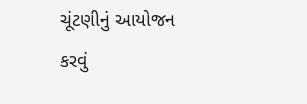ચૂંટણીનું આયોજન કરવું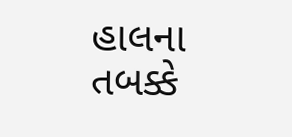હાલના તબક્કે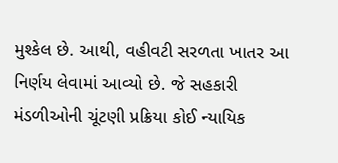મુશ્કેલ છે. આથી, વહીવટી સરળતા ખાતર આ નિર્ણય લેવામાં આવ્યો છે. જે સહકારી મંડળીઓની ચૂંટણી પ્રક્રિયા કોઈ ન્યાયિક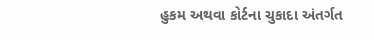હુકમ અથવા કોર્ટના ચુકાદા અંતર્ગત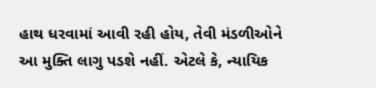હાથ ધરવામાં આવી રહી હોય, તેવી મંડળીઓને આ મુક્તિ લાગુ પડશે નહીં. એટલે કે, ન્યાયિક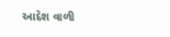આદેશ વાળી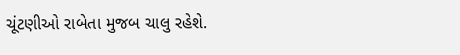ચૂંટણીઓ રાબેતા મુજબ ચાલુ રહેશે.